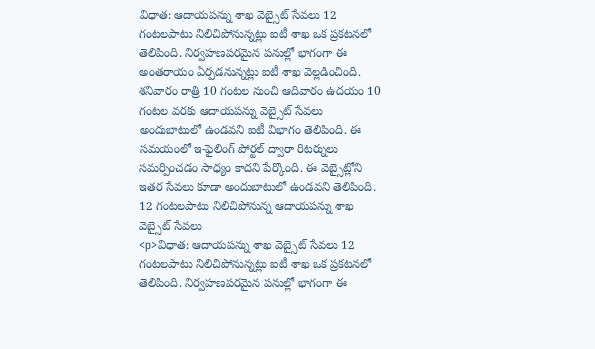విధాత: ఆదాయపన్ను శాఖ వెబ్సైట్ సేవలు 12 గంటలపాటు నిలిచిపోనున్నట్లు ఐటీ శాఖ ఒక ప్రకటనలో తెలిపింది. నిర్వహణపరమైన పనుల్లో భాగంగా ఈ అంతరాయం ఏర్పడనున్నట్లు ఐటీ శాఖ వెల్లడించింది. శనివారం రాత్రి 10 గంటల నుంచి ఆదివారం ఉదయం 10 గంటల వరకు ఆదాయపన్ను వెబ్సైట్ సేవలు అందుబాటులో ఉండవని ఐటీ విభాగం తెలిపింది. ఈ సమయంలో ఇ-ఫైలింగ్ పోర్టల్ ద్వారా రిటర్నులు సమర్పించడం సాధ్యం కాదని పేర్కొంది. ఈ వెబ్సైట్లోని ఇతర సేవలు కూడా అందుబాటులో ఉండవని తెలిపింది.
12 గంటలపాటు నిలిచిపోనున్న ఆదాయపన్ను శాఖ వెబ్సైట్ సేవలు
<p>విధాత: ఆదాయపన్ను శాఖ వెబ్సైట్ సేవలు 12 గంటలపాటు నిలిచిపోనున్నట్లు ఐటీ శాఖ ఒక ప్రకటనలో తెలిపింది. నిర్వహణపరమైన పనుల్లో భాగంగా ఈ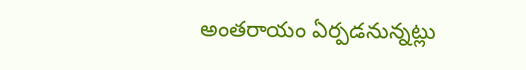అంతరాయం ఏర్పడనున్నట్లు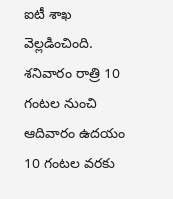ఐటీ శాఖ వెల్లడించింది. శనివారం రాత్రి 10 గంటల నుంచి ఆదివారం ఉదయం 10 గంటల వరకు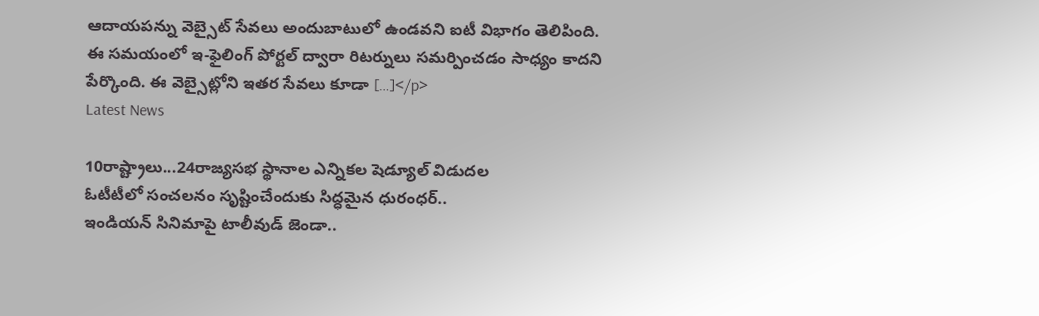ఆదాయపన్ను వెబ్సైట్ సేవలు అందుబాటులో ఉండవని ఐటీ విభాగం తెలిపింది. ఈ సమయంలో ఇ-ఫైలింగ్ పోర్టల్ ద్వారా రిటర్నులు సమర్పించడం సాధ్యం కాదని పేర్కొంది. ఈ వెబ్సైట్లోని ఇతర సేవలు కూడా […]</p>
Latest News

10రాష్ట్రాలు...24రాజ్యసభ స్థానాల ఎన్నికల షెడ్యూల్ విడుదల
ఓటీటీలో సంచలనం సృష్టించేందుకు సిద్ధమైన ధురంధర్..
ఇండియన్ సినిమాపై టాలీవుడ్ జెండా..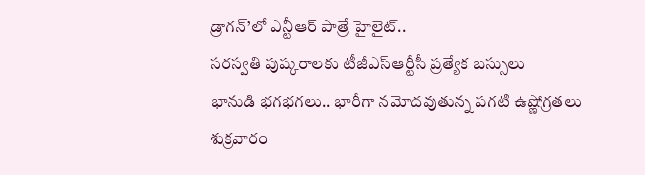డ్రాగన్’లో ఎన్టీఆర్ పాత్రే హైలైట్..
సరస్వతి పుష్కరాలకు టీజీఎస్ఆర్టీసీ ప్రత్యేక బస్సులు
భానుడి భగభగలు.. భారీగా నమోదవుతున్న పగటి ఉష్ణోగ్రతలు
శుక్రవారం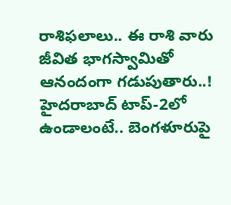రాశిఫలాలు.. ఈ రాశి వారు జీవిత భాగస్వామితో ఆనందంగా గడుపుతారు..!
హైదరాబాద్ టాప్-2లో ఉండాలంటే.. బెంగళూరుపై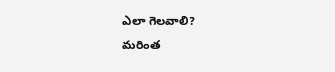ఎలా గెలవాలి?
మరింత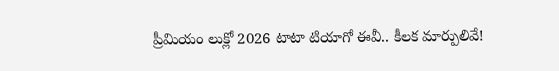ప్రీమియం లుక్లో 2026 టాటా టియాగో ఈవీ.. కీలక మార్పులివే!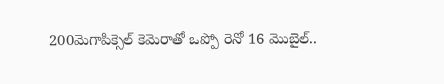200మెగాపిక్సెల్ కెమెరాతో ఒప్పో రెనో 16 మొబైల్..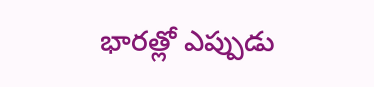భారత్లో ఎప్పుడు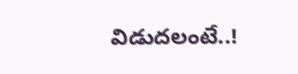విడుదలంటే..!